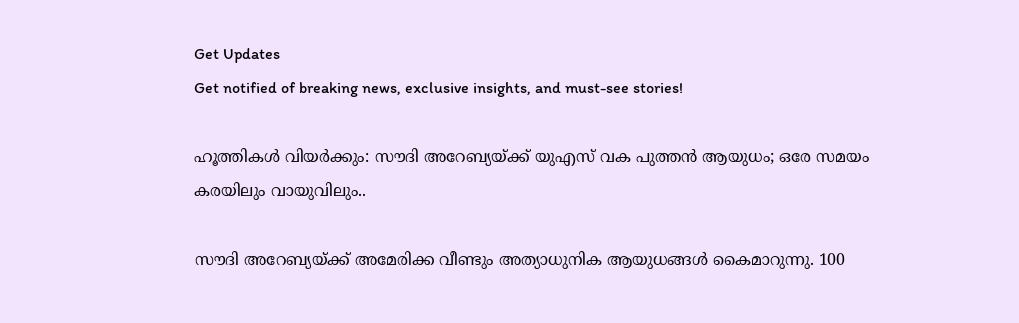Get Updates
Get notified of breaking news, exclusive insights, and must-see stories!

ഹൂത്തികള്‍ വിയർക്കും: സൗദി അറേബ്യയ്ക്ക് യുഎസ് വക പുത്തന്‍ ആയുധം; ഒരേ സമയം കരയിലും വായുവിലും..

സൗദി അറേബ്യയ്ക്ക് അമേരിക്ക വീണ്ടും അത്യാധുനിക ആയുധങ്ങള്‍ കൈമാറുന്നു. 100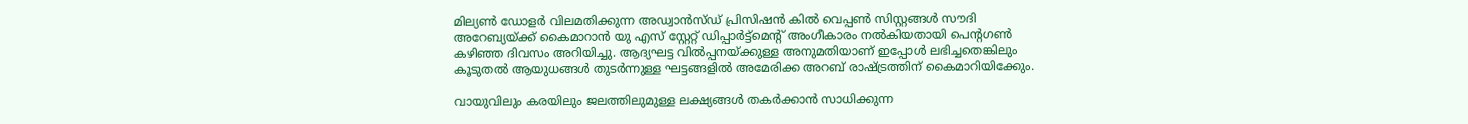മില്യൺ ഡോളർ വിലമതിക്കുന്ന അഡ്വാൻസ്ഡ് പ്രിസിഷൻ കിൽ വെപ്പൺ സിസ്റ്റങ്ങള്‍ സൗദി അറേബ്യയ്ക്ക് കൈമാറാന്‍ യു എസ് സ്റ്റേറ്റ് ഡിപ്പാർട്ട്മെന്റ് അംഗീകാരം നൽകിയതായി പെന്റഗണ്‍ കഴിഞ്ഞ ദിവസം അറിയിച്ചു. ആദ്യഘട്ട വില്‍പ്പനയ്ക്കുള്ള അനുമതിയാണ് ഇപ്പോള്‍ ലഭിച്ചതെങ്കിലും കൂടുതല്‍ ആയുധങ്ങള്‍ തുടർന്നുള്ള ഘട്ടങ്ങളില്‍ അമേരിക്ക അറബ് രാഷ്ട്രത്തിന് കൈമാറിയിക്കേും.

വായുവിലും കരയിലും ജലത്തിലുമുള്ള ലക്ഷ്യങ്ങള്‍ തകർക്കാന്‍ സാധിക്കുന്ന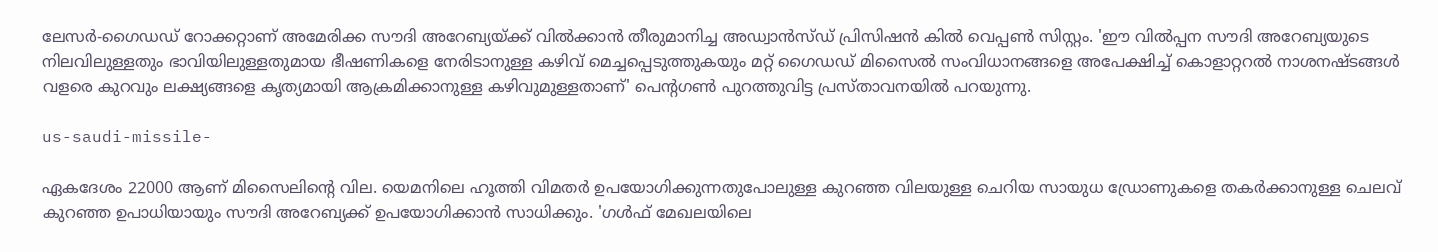ലേസർ-ഗൈഡഡ് റോക്കറ്റാണ് അമേരിക്ക സൗദി അറേബ്യയ്ക്ക് വിൽക്കാൻ തീരുമാനിച്ച അഡ്വാൻസ്ഡ് പ്രിസിഷൻ കിൽ വെപ്പൺ സിസ്റ്റം. 'ഈ വിൽപ്പന സൗദി അറേബ്യയുടെ നിലവിലുള്ളതും ഭാവിയിലുള്ളതുമായ ഭീഷണികളെ നേരിടാനുള്ള കഴിവ് മെച്ചപ്പെടുത്തുകയും മറ്റ് ഗൈഡഡ് മിസൈൽ സംവിധാനങ്ങളെ അപേക്ഷിച്ച് കൊളാറ്ററൽ നാശനഷ്ടങ്ങൾ വളരെ കുറവും ലക്ഷ്യങ്ങളെ കൃത്യമായി ആക്രമിക്കാനുള്ള കഴിവുമുള്ളതാണ്' പെന്റഗണ്‍ പുറത്തുവിട്ട പ്രസ്താവനയിൽ പറയുന്നു.

us-saudi-missile-

ഏകദേശം 22000 ആണ് മിസൈലിന്റെ വില. യെമനിലെ ഹൂത്തി വിമതർ ഉപയോഗിക്കുന്നതുപോലുള്ള കുറഞ്ഞ വിലയുള്ള ചെറിയ സായുധ ഡ്രോണുകളെ തകർക്കാനുള്ള ചെലവ് കുറഞ്ഞ ഉപാധിയായും സൗദി അറേബ്യക്ക് ഉപയോഗിക്കാന്‍ സാധിക്കും. 'ഗൾഫ് മേഖലയിലെ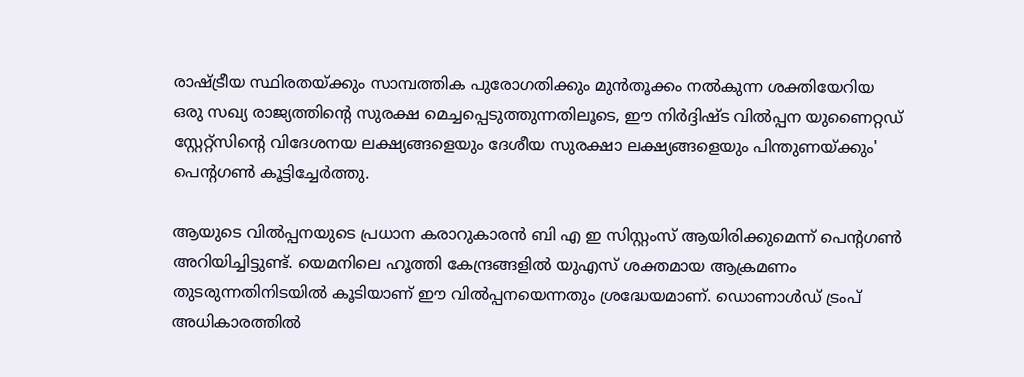രാഷ്ട്രീയ സ്ഥിരതയ്ക്കും സാമ്പത്തിക പുരോഗതിക്കും മുന്‍തൂക്കം നല്‍കുന്ന ശക്തിയേറിയ ഒരു സഖ്യ രാജ്യത്തിന്റെ സുരക്ഷ മെച്ചപ്പെടുത്തുന്നതിലൂടെ, ഈ നിർദ്ദിഷ്ട വിൽപ്പന യുണൈറ്റഡ് സ്റ്റേറ്റ്സിന്റെ വിദേശനയ ലക്ഷ്യങ്ങളെയും ദേശീയ സുരക്ഷാ ലക്ഷ്യങ്ങളെയും പിന്തുണയ്ക്കും' പെന്റഗൺ കൂട്ടിച്ചേർത്തു.

ആയുടെ വിൽപ്പനയുടെ പ്രധാന കരാറുകാരൻ ബി എ ഇ സിസ്റ്റംസ് ആയിരിക്കുമെന്ന് പെന്റഗൺ അറിയിച്ചിട്ടുണ്ട്. യെമനിലെ ഹൂത്തി കേന്ദ്രങ്ങളിൽ യുഎസ് ശക്തമായ ആക്രമണം തുടരുന്നതിനിടയില്‍ കൂടിയാണ് ഈ വില്‍പ്പനയെന്നതും ശ്രദ്ധേയമാണ്. ഡൊണാൾഡ് ട്രംപ് അധികാരത്തില്‍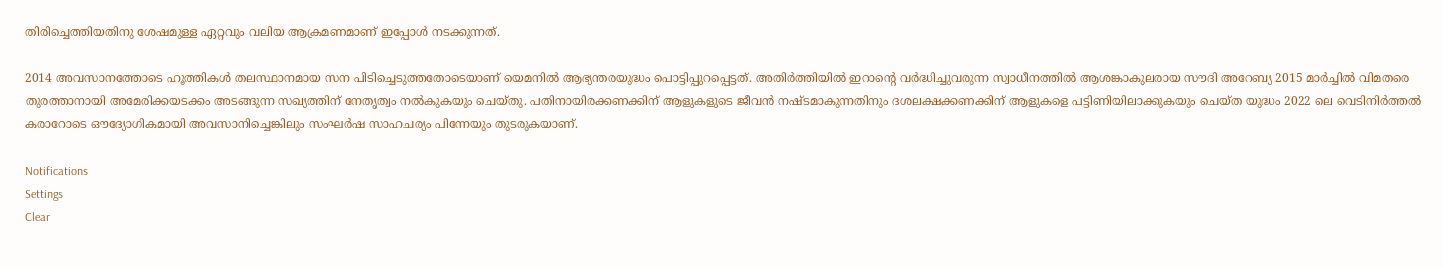തിരിച്ചെത്തിയതിനു ശേഷമുള്ള ഏറ്റവും വലിയ ആക്രമണമാണ് ഇപ്പോള്‍ നടക്കുന്നത്.

2014 അവസാനത്തോടെ ഹൂത്തികൾ തലസ്ഥാനമായ സന പിടിച്ചെടുത്തതോടെയാണ് യെമനിൽ ആഭ്യന്തരയുദ്ധം പൊട്ടിപ്പുറപ്പെട്ടത്. അതിർത്തിയിൽ ഇറാന്റെ വർദ്ധിച്ചുവരുന്ന സ്വാധീനത്തിൽ ആശങ്കാകുലരായ സൗദി അറേബ്യ 2015 മാർച്ചിൽ വിമതരെ തുരത്താനായി അമേരിക്കയടക്കം അടങ്ങുന്ന സഖ്യത്തിന് നേതൃത്വം നല്‍കുകയും ചെയ്തു. പതിനായിരക്കണക്കിന് ആളുകളുടെ ജീവന്‍ നഷ്ടമാകുന്നതിനും ദശലക്ഷക്കണക്കിന് ആളുകളെ പട്ടിണിയിലാക്കുകയും ചെയ്ത യുദ്ധം 2022 ലെ വെടിനിർത്തല്‍ കരാറോടെ ഔദ്യോഗികമായി അവസാനിച്ചെങ്കിലും സംഘർഷ സാഹചര്യം പിന്നേയും തുടരുകയാണ്.

Notifications
Settings
Clear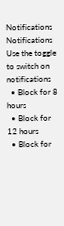Notifications
Notifications
Use the toggle to switch on notifications
  • Block for 8 hours
  • Block for 12 hours
  • Block for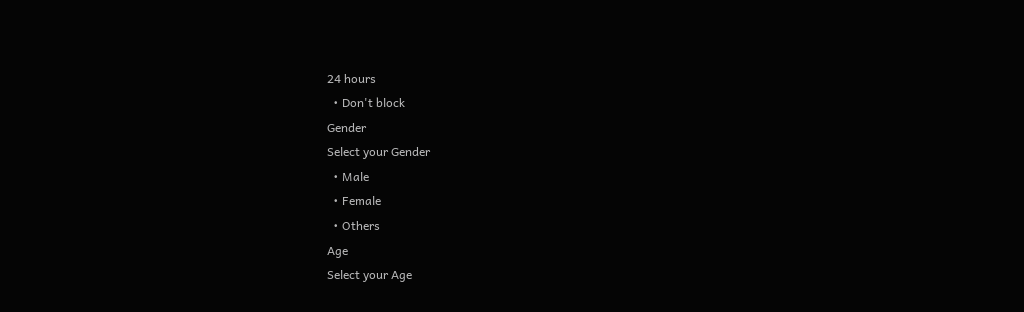24 hours
  • Don't block
Gender
Select your Gender
  • Male
  • Female
  • Others
Age
Select your Age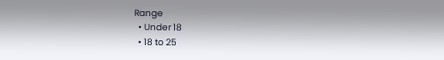Range
  • Under 18
  • 18 to 25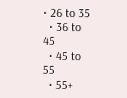• 26 to 35
  • 36 to 45
  • 45 to 55
  • 55+